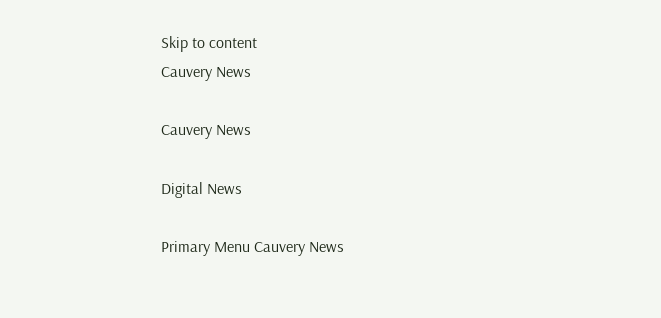Skip to content
Cauvery News

Cauvery News

Digital News

Primary Menu Cauvery News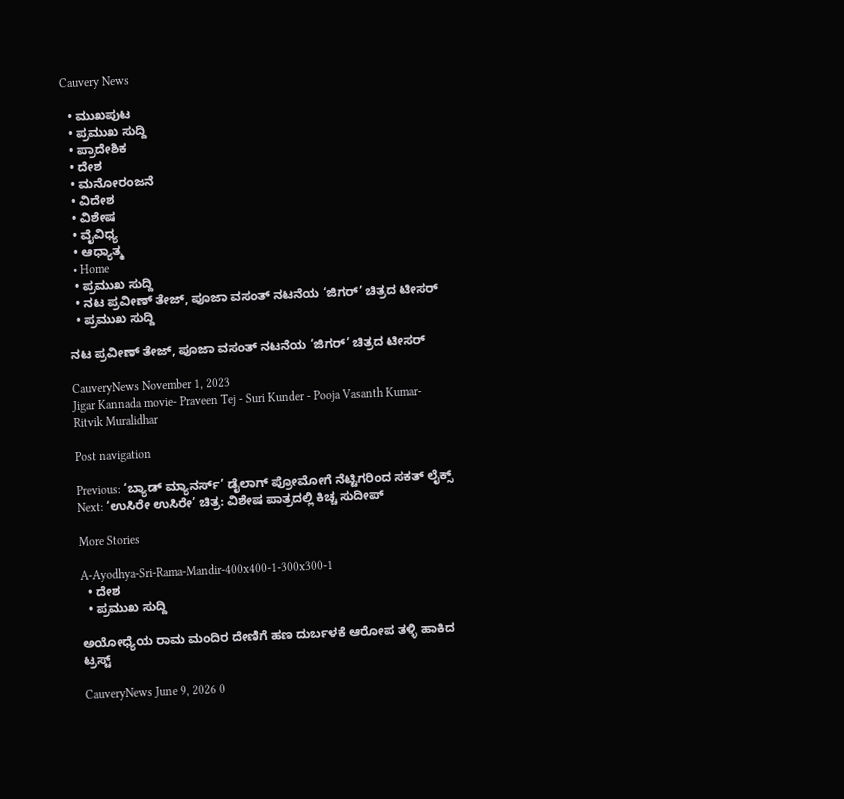Cauvery News

  • ಮುಖಪುಟ
  • ಪ್ರಮುಖ ಸುದ್ದಿ
  • ಪ್ರಾದೇಶಿಕ
  • ದೇಶ
  • ಮನೋರಂಜನೆ
  • ವಿದೇಶ
  • ವಿಶೇಷ
  • ವೈವಿಧ್ಯ
  • ಆಧ್ಯಾತ್ಮ
  • Home
  • ಪ್ರಮುಖ ಸುದ್ದಿ
  • ನಟ ಪ್ರವೀಣ್ ತೇಜ್, ಪೂಜಾ ವಸಂತ್ ನಟನೆಯ ‘ಜಿಗರ್’ ಚಿತ್ರದ ಟೀಸರ್
  • ಪ್ರಮುಖ ಸುದ್ದಿ

ನಟ ಪ್ರವೀಣ್ ತೇಜ್, ಪೂಜಾ ವಸಂತ್ ನಟನೆಯ ‘ಜಿಗರ್’ ಚಿತ್ರದ ಟೀಸರ್

CauveryNews November 1, 2023
Jigar Kannada movie- Praveen Tej - Suri Kunder - Pooja Vasanth Kumar- Ritvik Muralidhar

Post navigation

Previous: ‘ಬ್ಯಾಡ್ ಮ್ಯಾನರ್ಸ್’ ಡೈಲಾಗ್ ಪ್ರೋಮೋಗೆ ನೆಟ್ಟಿಗರಿಂದ ಸಕತ್ ಲೈಕ್ಸ್
Next: ‘ಉಸಿರೇ ಉಸಿರೇ’ ಚಿತ್ರ: ವಿಶೇಷ ಪಾತ್ರದಲ್ಲಿ ಕಿಚ್ಚ ಸುದೀಪ್

More Stories

A-Ayodhya-Sri-Rama-Mandir-400x400-1-300x300-1
  • ದೇಶ
  • ಪ್ರಮುಖ ಸುದ್ದಿ

ಅಯೋಧ್ಯೆಯ ರಾಮ ಮಂದಿರ ದೇಣಿಗೆ ಹಣ ದುರ್ಬಳಕೆ ಆರೋಪ ತಳ್ಳಿ ಹಾಕಿದ ಟ್ರಸ್ಟ್

CauveryNews June 9, 2026 0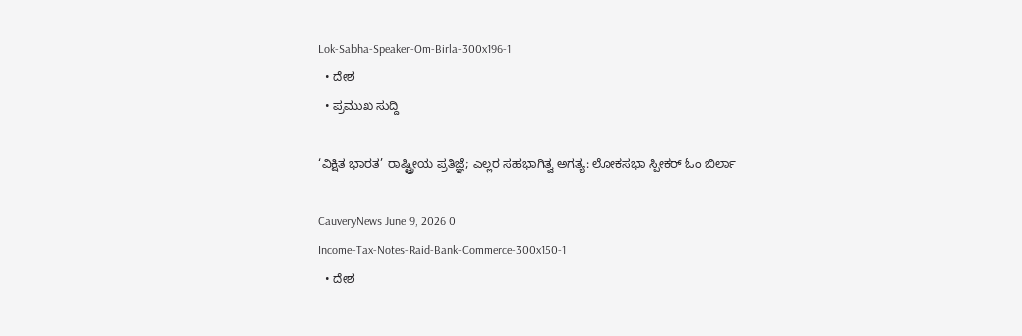Lok-Sabha-Speaker-Om-Birla-300x196-1
  • ದೇಶ
  • ಪ್ರಮುಖ ಸುದ್ದಿ

‘ವಿಕ್ಷಿತ ಭಾರತ’ ರಾಷ್ಟ್ರೀಯ ಪ್ರತಿಜ್ಞೆ; ಎಲ್ಲರ ಸಹಭಾಗಿತ್ವ ಅಗತ್ಯ: ಲೋಕಸಭಾ ಸ್ಪೀಕರ್ ಓಂ ಬಿರ್ಲಾ

CauveryNews June 9, 2026 0
Income-Tax-Notes-Raid-Bank-Commerce-300x150-1
  • ದೇಶ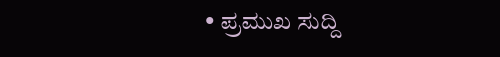• ಪ್ರಮುಖ ಸುದ್ದಿ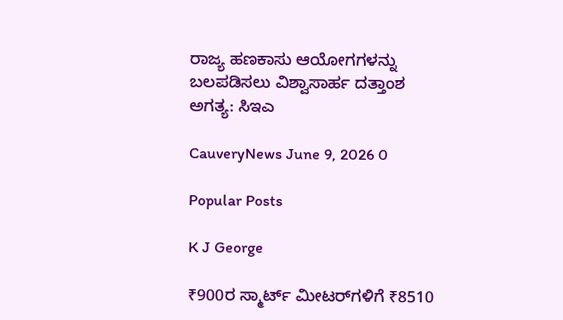ರಾಜ್ಯ ಹಣಕಾಸು ಆಯೋಗಗಳನ್ನು ಬಲಪಡಿಸಲು ವಿಶ್ವಾಸಾರ್ಹ ದತ್ತಾಂಶ ಅಗತ್ಯ: ಸಿಇಎ

CauveryNews June 9, 2026 0

Popular Posts

K J George

₹900ರ ಸ್ಮಾರ್ಟ್ ಮೀಟರ್‌ಗಳಿಗೆ ₹8510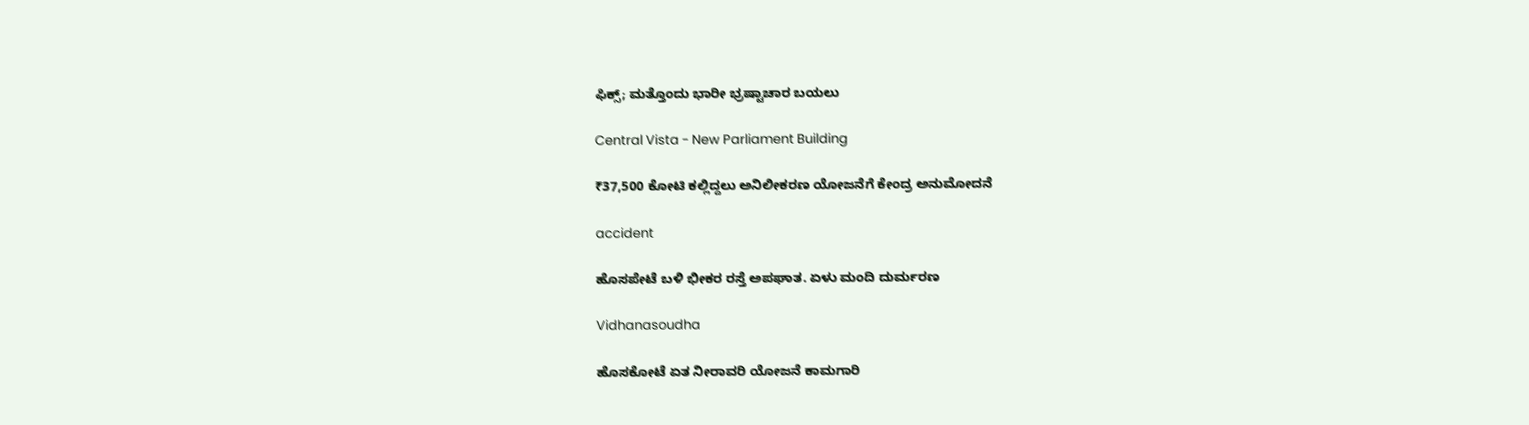ಫಿಕ್ಸ್; ಮತ್ತೊಂದು ಭಾರೀ ಭ್ರಷ್ಟಾಚಾರ ಬಯಲು

Central Vista - New Parliament Building

₹37,500 ಕೋಟಿ ಕಲ್ಲಿದ್ದಲು ಅನಿಲೀಕರಣ ಯೋಜನೆಗೆ ಕೇಂದ್ರ ಅನುಮೋದನೆ

accident

ಹೊಸಪೇಟೆ ಬಳಿ ಭೀಕರ ರಸ್ತೆ ಅಪಘಾತ. ಏಳು ಮಂದಿ ದುರ್ಮರಣ

Vidhanasoudha

ಹೊಸಕೋಟೆ ಏತ ನೀರಾವರಿ ಯೋಜನೆ ಕಾಮಗಾರಿ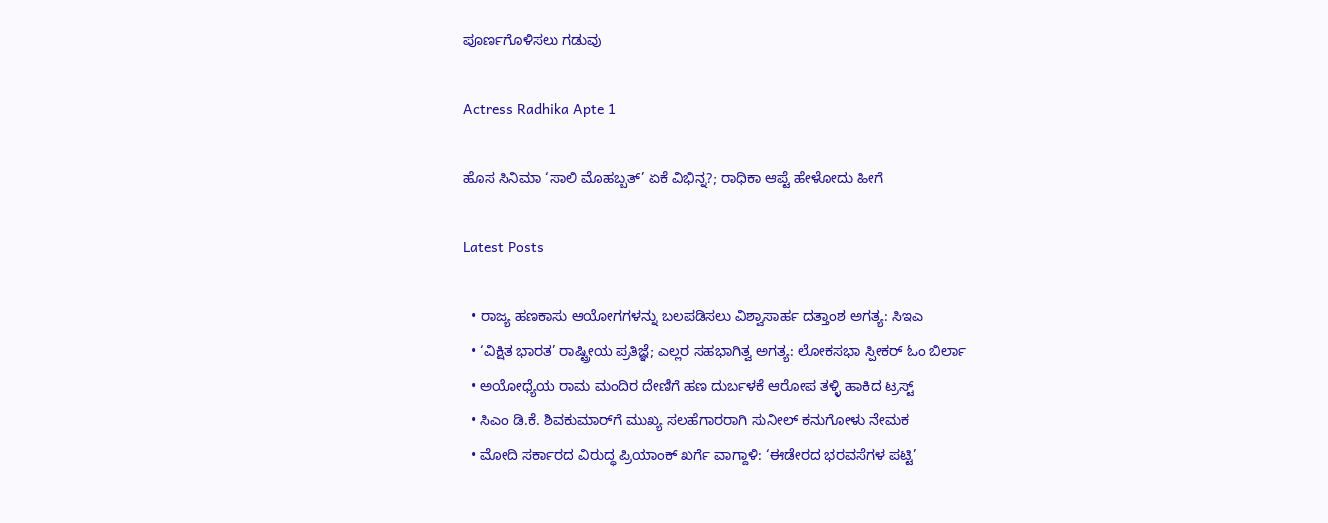ಪೂರ್ಣಗೊಳಿಸಲು ಗಡುವು

Actress Radhika Apte 1

ಹೊಸ ಸಿನಿಮಾ ‘ಸಾಲಿ ಮೊಹಬ್ಬತ್’ ಏಕೆ ವಿಭಿನ್ನ?; ರಾಧಿಕಾ ಆಪ್ಟೆ ಹೇಳೋದು ಹೀಗೆ

Latest Posts

  • ರಾಜ್ಯ ಹಣಕಾಸು ಆಯೋಗಗಳನ್ನು ಬಲಪಡಿಸಲು ವಿಶ್ವಾಸಾರ್ಹ ದತ್ತಾಂಶ ಅಗತ್ಯ: ಸಿಇಎ
  • ‘ವಿಕ್ಷಿತ ಭಾರತ’ ರಾಷ್ಟ್ರೀಯ ಪ್ರತಿಜ್ಞೆ; ಎಲ್ಲರ ಸಹಭಾಗಿತ್ವ ಅಗತ್ಯ: ಲೋಕಸಭಾ ಸ್ಪೀಕರ್ ಓಂ ಬಿರ್ಲಾ
  • ಅಯೋಧ್ಯೆಯ ರಾಮ ಮಂದಿರ ದೇಣಿಗೆ ಹಣ ದುರ್ಬಳಕೆ ಆರೋಪ ತಳ್ಳಿ ಹಾಕಿದ ಟ್ರಸ್ಟ್
  • ಸಿಎಂ ಡಿ.ಕೆ. ಶಿವಕುಮಾರ್‌ಗೆ ಮುಖ್ಯ ಸಲಹೆಗಾರರಾಗಿ ಸುನೀಲ್ ಕನುಗೋಳು ನೇಮಕ
  • ಮೋದಿ ಸರ್ಕಾರದ ವಿರುದ್ಧ ಪ್ರಿಯಾಂಕ್ ಖರ್ಗೆ ವಾಗ್ದಾಳಿ: ‘ಈಡೇರದ ಭರವಸೆಗಳ ಪಟ್ಟಿ’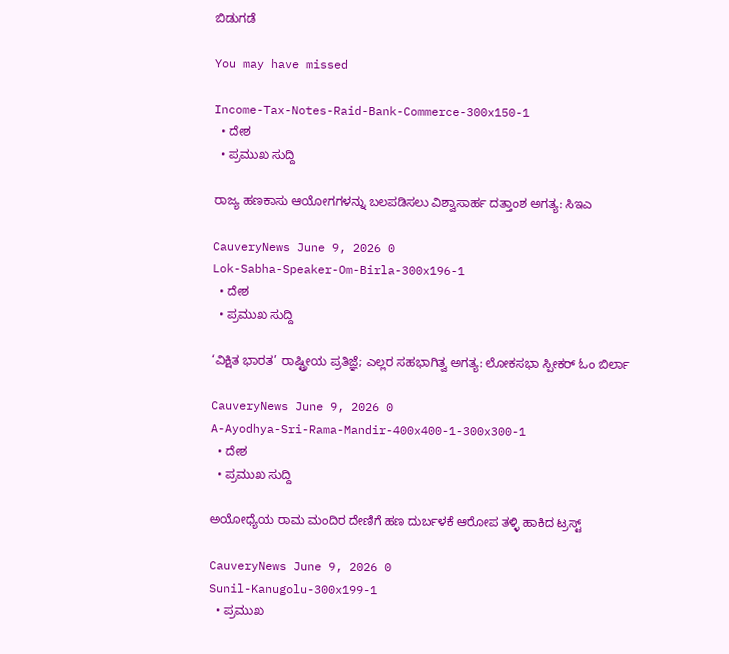ಬಿಡುಗಡೆ

You may have missed

Income-Tax-Notes-Raid-Bank-Commerce-300x150-1
  • ದೇಶ
  • ಪ್ರಮುಖ ಸುದ್ದಿ

ರಾಜ್ಯ ಹಣಕಾಸು ಆಯೋಗಗಳನ್ನು ಬಲಪಡಿಸಲು ವಿಶ್ವಾಸಾರ್ಹ ದತ್ತಾಂಶ ಅಗತ್ಯ: ಸಿಇಎ

CauveryNews June 9, 2026 0
Lok-Sabha-Speaker-Om-Birla-300x196-1
  • ದೇಶ
  • ಪ್ರಮುಖ ಸುದ್ದಿ

‘ವಿಕ್ಷಿತ ಭಾರತ’ ರಾಷ್ಟ್ರೀಯ ಪ್ರತಿಜ್ಞೆ; ಎಲ್ಲರ ಸಹಭಾಗಿತ್ವ ಅಗತ್ಯ: ಲೋಕಸಭಾ ಸ್ಪೀಕರ್ ಓಂ ಬಿರ್ಲಾ

CauveryNews June 9, 2026 0
A-Ayodhya-Sri-Rama-Mandir-400x400-1-300x300-1
  • ದೇಶ
  • ಪ್ರಮುಖ ಸುದ್ದಿ

ಅಯೋಧ್ಯೆಯ ರಾಮ ಮಂದಿರ ದೇಣಿಗೆ ಹಣ ದುರ್ಬಳಕೆ ಆರೋಪ ತಳ್ಳಿ ಹಾಕಿದ ಟ್ರಸ್ಟ್

CauveryNews June 9, 2026 0
Sunil-Kanugolu-300x199-1
  • ಪ್ರಮುಖ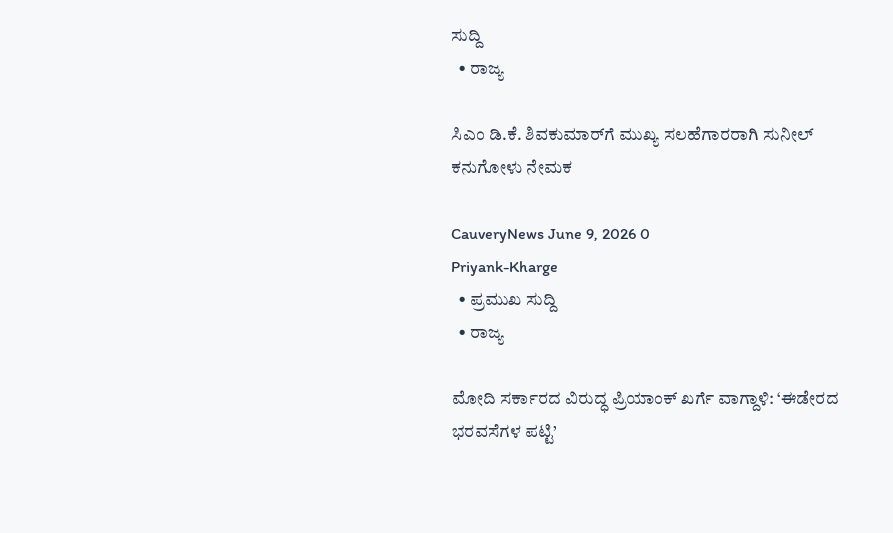ಸುದ್ದಿ
  • ರಾಜ್ಯ

ಸಿಎಂ ಡಿ.ಕೆ. ಶಿವಕುಮಾರ್‌ಗೆ ಮುಖ್ಯ ಸಲಹೆಗಾರರಾಗಿ ಸುನೀಲ್ ಕನುಗೋಳು ನೇಮಕ

CauveryNews June 9, 2026 0
Priyank-Kharge
  • ಪ್ರಮುಖ ಸುದ್ದಿ
  • ರಾಜ್ಯ

ಮೋದಿ ಸರ್ಕಾರದ ವಿರುದ್ಧ ಪ್ರಿಯಾಂಕ್ ಖರ್ಗೆ ವಾಗ್ದಾಳಿ: ‘ಈಡೇರದ ಭರವಸೆಗಳ ಪಟ್ಟಿ’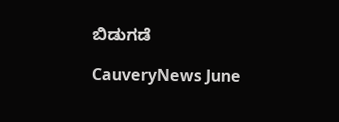ಬಿಡುಗಡೆ

CauveryNews June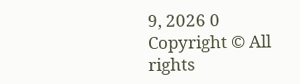9, 2026 0
Copyright © All rights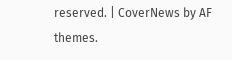reserved. | CoverNews by AF themes.